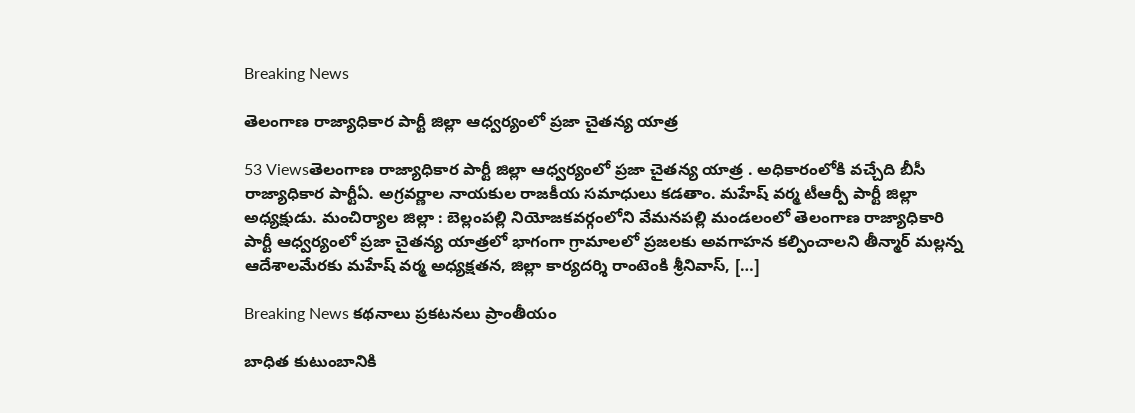Breaking News

తెలంగాణ రాజ్యాధికార పార్టీ జిల్లా ఆధ్వర్యంలో ప్రజా చైతన్య యాత్ర

53 Viewsతెలంగాణ రాజ్యాధికార పార్టీ జిల్లా ఆధ్వర్యంలో ప్రజా చైతన్య యాత్ర . అధికారంలోకి వచ్చేది బీసీ రాజ్యాధికార పార్టీఏ. అగ్రవర్ణాల నాయకుల రాజకీయ సమాధులు కడతాం. మహేష్ వర్మ టీఆర్పీ పార్టీ జిల్లా అధ్యక్షుడు. మంచిర్యాల జిల్లా : బెల్లంపల్లి నియోజకవర్గంలోని వేమనపల్లి మండలంలో తెలంగాణ రాజ్యాధికారి పార్టీ ఆధ్వర్యంలో ప్రజా చైతన్య యాత్రలో భాగంగా గ్రామాలలో ప్రజలకు అవగాహన కల్పించాలని తీన్మార్ మల్లన్న ఆదేశాలమేరకు మహేష్ వర్మ అధ్యక్షతన, జిల్లా కార్యదర్శి రాంటెంకి శ్రీనివాస్, […]

Breaking News కథనాలు ప్రకటనలు ప్రాంతీయం

బాధిత కుటుంబానికి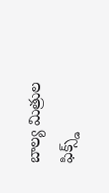బాల్య మిత్రుల ఫిక్స్డ్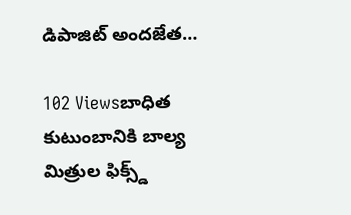డిపాజిట్ అందజేత…

102 Viewsబాధిత కుటుంబానికి బాల్య మిత్రుల ఫిక్స్డ్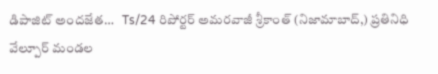డిపాజిట్ అందజేత…   Ts/24 రిపోర్టర్ అమరవాజీ శ్రీకాంత్ (నిజామాబాద్,) ప్రతినిధి   వేల్పూర్ మండల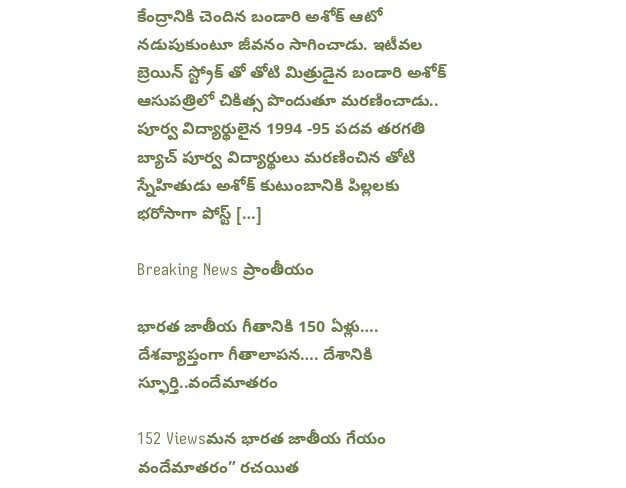కేంద్రానికి చెందిన బండారి అశోక్ ఆటో నడుపుకుంటూ జీవనం సాగించాడు. ఇటీవల బ్రెయిన్ స్ట్రోక్ తో తోటి మిత్రుడైన బండారి అశోక్ ఆసుపత్రిలో చికిత్స పొందుతూ మరణించాడు.. పూర్వ విద్యార్థులైన 1994 -95 పదవ తరగతి బ్యాచ్ పూర్వ విద్యార్థులు మరణించిన తోటి స్నేహితుడు అశోక్ కుటుంబానికి పిల్లలకు భరోసాగా పోస్ట్ […]

Breaking News ప్రాంతీయం

భారత జాతీయ గీతానికి 150 ఏళ్లు…. దేశవ్యాప్తంగా గీతాలాపన…. దేశానికి స్ఫూర్తి..వందేమాతరం

152 Viewsమన భారత జాతీయ గేయం వందేమాతరం” రచయిత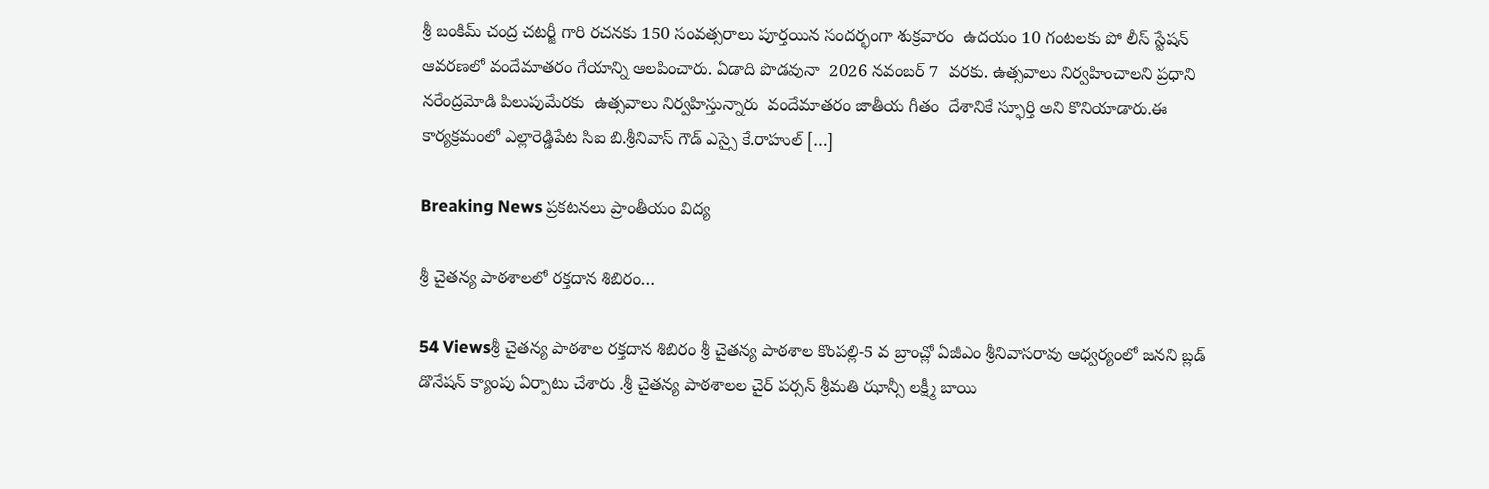శ్రీ బంకిమ్ చంద్ర చటర్జీ గారి రచనకు 150 సంవత్సరాలు పూర్తయిన సందర్భంగా శుక్రవారం  ఉదయం 10 గంటలకు పో లీస్ స్టేషన్ ఆవరణలో వందేమాతరం గేయాన్ని ఆలపించారు. ఏడాది పొడవునా  2026 నవంబర్ 7  వరకు. ఉత్సవాలు నిర్వహించాలని ప్రధాని నరేంద్రమోడి పిలుపుమేరకు  ఉత్సవాలు నిర్వహిస్తున్నారు  వందేమాతరం జాతీయ గీతం  దేశానికే స్ఫూర్తి అని కొనియాడారు.ఈ కార్యక్రమంలో ఎల్లారెడ్డిపేట సిఐ బి.శ్రీనివాస్ గౌడ్ ఎస్సై కే.రాహుల్ […]

Breaking News ప్రకటనలు ప్రాంతీయం విద్య

శ్రీ చైతన్య పాఠశాలలో రక్తదాన శిబిరం…

54 Viewsశ్రీ చైతన్య పాఠశాల రక్తదాన శిబిరం శ్రీ చైతన్య పాఠశాల కొంపల్లి-5 వ బ్రాంచ్లో ఏజీఎం శ్రీనివాసరావు ఆధ్వర్యంలో జనని బ్లడ్ డొనేషన్ క్యాంపు ఏర్పాటు చేశారు .శ్రీ చైతన్య పాఠశాలల చైర్ పర్సన్ శ్రీమతి ఝాన్సీ లక్ష్మీ బాయి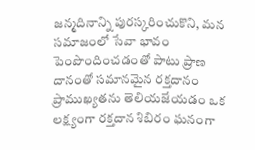జన్మదినాన్ని పురస్కరించుకొని, మన సమాజంలో సేవా భావం పెంపొందించడంతో పాటు ప్రాణ దానంతో సమానమైన రక్తదానం ప్రాముఖ్యతను తెలియజేయడం ఒక లక్ష్యంగా రక్తదాన శిబిరం ఘనంగా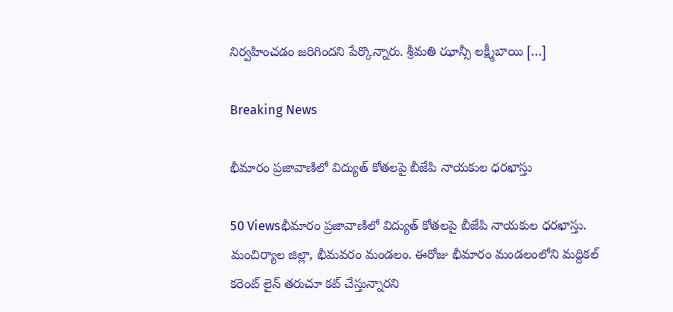నిర్వహించడం జరిగిందని పేర్కొన్నారు. శ్రీమతి ఝాన్సీ లక్ష్మీబాయి […]

Breaking News

భీమారం ప్రజావాణిలో విద్యుత్ కోతలపై బీజేపి నాయకుల ధరఖాస్తు

50 Viewsభీమారం ప్రజావాణిలో విద్యుత్ కోతలపై బీజేపి నాయకుల ధరఖాస్తు. మంచిర్యాల జిల్లా, భీమవరం మండలం. ఈరోజు భీమారం మండలంలోని మద్దికల్ కరెంట్ లైన్ తరుచూ కట్ చేస్తున్నారని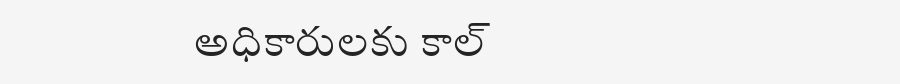అధికారులకు కాల్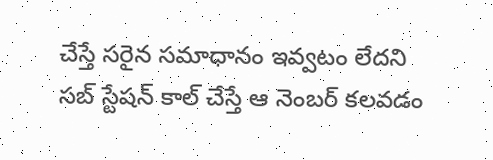చేస్తే సరైన సమాధానం ఇవ్వటం లేదని సబ్ స్టేషన్ కాల్ చేస్తే ఆ నెంబర్ కలవడం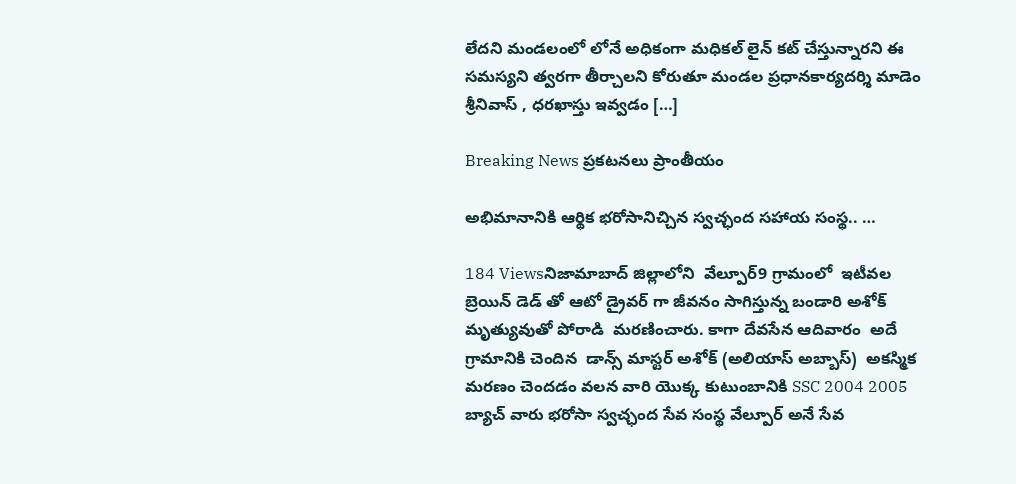లేదని మండలంలో లోనే అధికంగా మధికల్ లైన్ కట్ చేస్తున్నారని ఈ సమస్యని త్వరగా తీర్చాలని కోరుతూ మండల ప్రధానకార్యదర్శి మాడెం శ్రీనివాస్ , ధరఖాస్తు ఇవ్వడం […]

Breaking News ప్రకటనలు ప్రాంతీయం

అభిమానానికి ఆర్థిక భరోసానిచ్చిన స్వచ్ఛంద సహాయ సంస్థ.. …

184 Viewsనిజామాబాద్ జిల్లాలోని  వేల్పూర్9 గ్రామంలో  ఇటీవల బ్రెయిన్ డెడ్ తో ఆటో డ్రైవర్ గా జీవనం సాగిస్తున్న బండారి అశోక్  మృత్యువుతో పోరాడి  మరణించారు. కాగా దేవసేన ఆదివారం  అదే గ్రామానికి చెందిన  డాన్స్ మాస్టర్ అశోక్ (అలియాస్ అబ్బాస్)  అకస్మిక మరణం చెందడం వలన వారి యొక్క కుటుంబానికి SSC 2004 2005 బ్యాచ్ వారు భరోసా స్వచ్ఛంద సేవ సంస్థ వేల్పూర్ అనే సేవ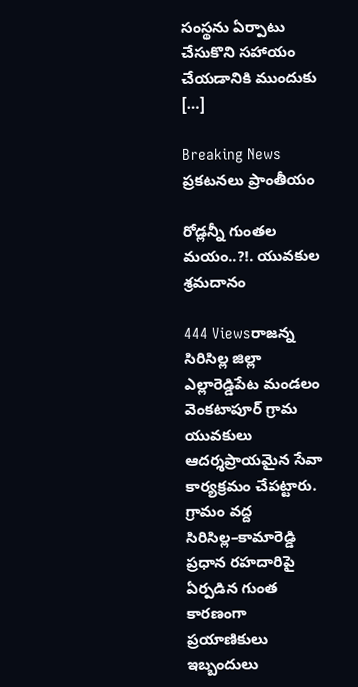సంస్థను ఏర్పాటు చేసుకొని సహాయం చేయడానికి ముందుకు […]

Breaking News ప్రకటనలు ప్రాంతీయం

రోడ్లన్నీ గుంతల మయం..?!. యువకుల శ్రమదానం

444 Viewsరాజన్న సిరిసిల్ల జిల్లా ఎల్లారెడ్డిపేట మండలం వెంకటాపూర్ గ్రామ యువకులు ఆదర్శప్రాయమైన సేవా కార్యక్రమం చేపట్టారు. గ్రామం వద్ద సిరిసిల్ల–కామారెడ్డి ప్రధాన రహదారిపై ఏర్పడిన గుంత కారణంగా ప్రయాణికులు ఇబ్బందులు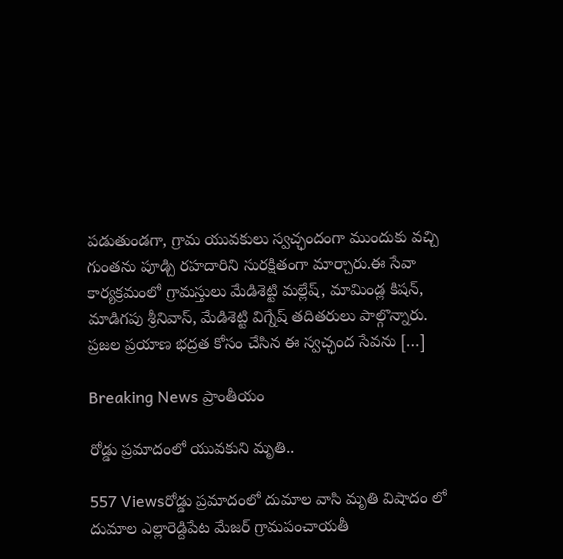పడుతుండగా, గ్రామ యువకులు స్వచ్ఛందంగా ముందుకు వచ్చి గుంతను పూడ్చి రహదారిని సురక్షితంగా మార్చారు.ఈ సేవా కార్యక్రమంలో గ్రామస్తులు మేడిశెట్టి మల్లేష్, మామిండ్ల కిషన్, మాడిగపు శ్రీనివాస్, మేడిశెట్టి విగ్నేష్ తదితరులు పాల్గొన్నారు. ప్రజల ప్రయాణ భద్రత కోసం చేసిన ఈ స్వచ్ఛంద సేవను […]

Breaking News ప్రాంతీయం

రోడ్డు ప్రమాదంలో యువకుని మృతి..

557 Viewsరోడ్డు ప్రమాదంలో దుమాల వాసి మృతి విషాదం లో దుమాల ఎల్లారెడ్దిపేట మేజర్ గ్రామపంచాయతీ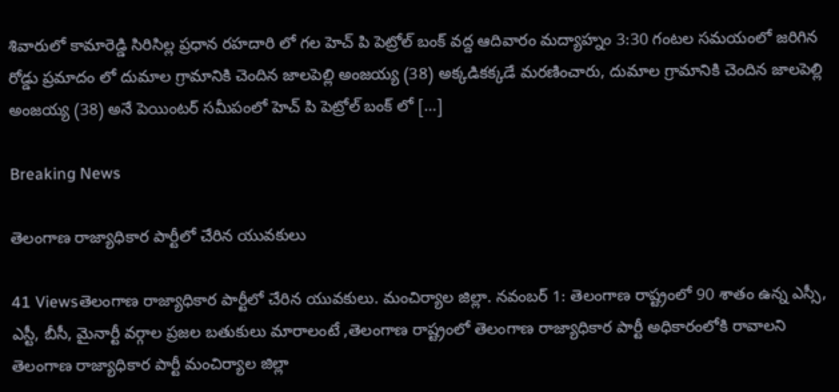శివారులో కామారెడ్డి సిరిసిల్ల ప్రధాన రహదారి లో గల హెచ్ పి పెట్రోల్ బంక్ వద్ద ఆదివారం మద్యాహ్నం 3:30 గంటల సమయంలో జరిగిన రోడ్డు ప్రమాదం లో దుమాల గ్రామానికి చెందిన జాలపెల్లి అంజయ్య (38) అక్కడికక్కడే మరణించారు, దుమాల గ్రామానికి చెందిన జాలపెల్లి అంజయ్య (38) అనే పెయింటర్ సమీపంలో హెచ్ పి పెట్రోల్ బంక్ లో […]

Breaking News

తెలంగాణ రాజ్యాధికార పార్టీలో చేరిన యువకులు

41 Viewsతెలంగాణ రాజ్యాధికార పార్టీలో చేరిన యువకులు. మంచిర్యాల జిల్లా. నవంబర్ 1: తెలంగాణ రాష్ట్రంలో 90 శాతం ఉన్న ఎస్సీ, ఎస్టీ, బీసీ, మైనార్టీ వర్గాల ప్రజల బతుకులు మారాలంటే ,తెలంగాణ రాష్ట్రంలో తెలంగాణ రాజ్యాధికార పార్టీ అధికారంలోకి రావాలని తెలంగాణ రాజ్యాధికార పార్టీ మంచిర్యాల జిల్లా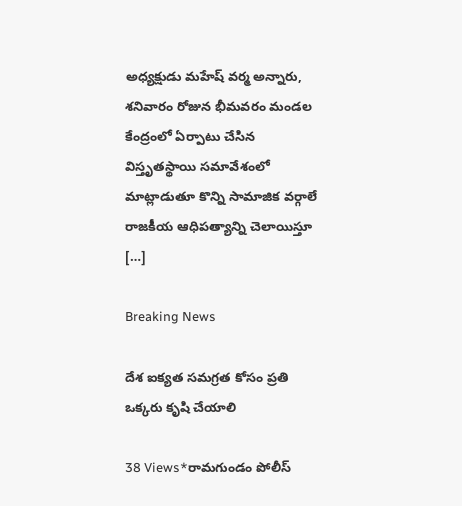అధ్యక్షుడు మహేష్ వర్మ అన్నారు, శనివారం రోజున భీమవరం మండల కేంద్రంలో ఏర్పాటు చేసిన విస్తృతస్థాయి సమావేశంలో మాట్లాడుతూ కొన్ని సామాజిక వర్గాలే రాజకీయ ఆధిపత్యాన్ని చెలాయిస్తూ […]

Breaking News

దేశ ఐక్యత సమగ్రత కోసం ప్రతి ఒక్కరు కృషి చేయాలి

38 Views*రామగుండం పోలీస్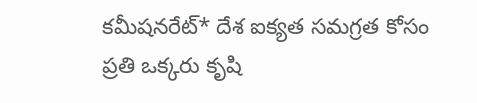కమీషనరేట్* దేశ ఐక్యత సమగ్రత కోసం ప్రతి ఒక్కరు కృషి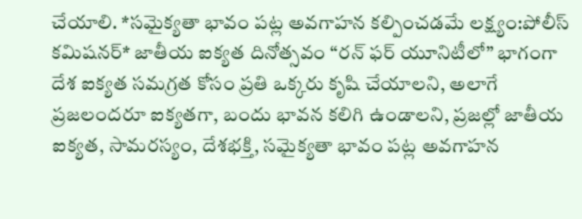చేయాలి. *సమైక్యతా భావం పట్ల అవగాహన కల్పించడమే లక్ష్యం:పోలీస్ కమిషనర్* జాతీయ ఐక్యత దినోత్సవం “రన్ ఫర్ యూనిటీలో” భాగంగా దేశ ఐక్యత సమగ్రత కోసం ప్రతి ఒక్కరు కృషి చేయాలని, అలాగే ప్రజలందరూ ఐక్యతగా, బందు భావన కలిగి ఉండాలని, ప్రజల్లో జాతీయ ఐక్యత, సామరస్యం, దేశభక్తి, సమైక్యతా భావం పట్ల అవగాహన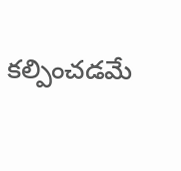కల్పించడమే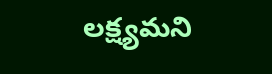లక్ష్యమని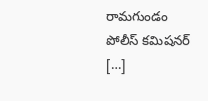రామగుండం పోలీస్ కమిషనర్ […]